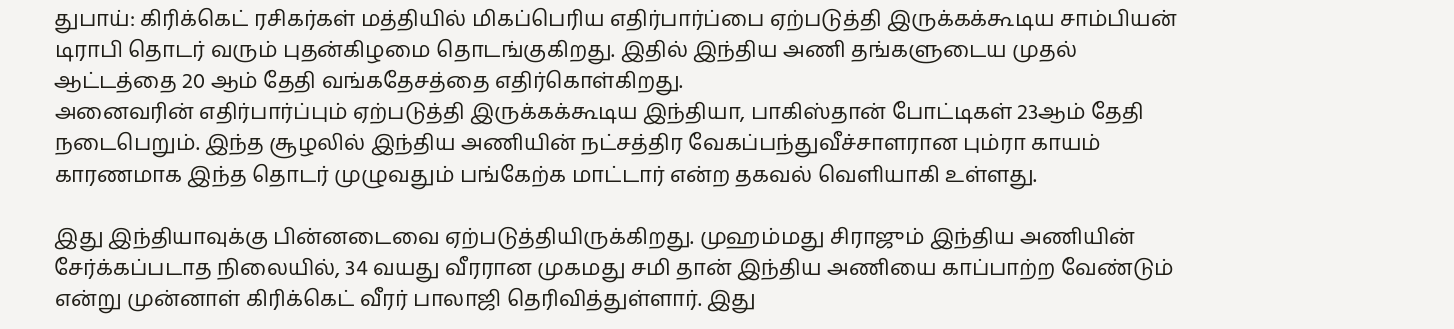துபாய்: கிரிக்கெட் ரசிகர்கள் மத்தியில் மிகப்பெரிய எதிர்பார்ப்பை ஏற்படுத்தி இருக்கக்கூடிய சாம்பியன் டிராபி தொடர் வரும் புதன்கிழமை தொடங்குகிறது. இதில் இந்திய அணி தங்களுடைய முதல் ஆட்டத்தை 20 ஆம் தேதி வங்கதேசத்தை எதிர்கொள்கிறது.
அனைவரின் எதிர்பார்ப்பும் ஏற்படுத்தி இருக்கக்கூடிய இந்தியா, பாகிஸ்தான் போட்டிகள் 23ஆம் தேதி நடைபெறும். இந்த சூழலில் இந்திய அணியின் நட்சத்திர வேகப்பந்துவீச்சாளரான பும்ரா காயம் காரணமாக இந்த தொடர் முழுவதும் பங்கேற்க மாட்டார் என்ற தகவல் வெளியாகி உள்ளது.

இது இந்தியாவுக்கு பின்னடைவை ஏற்படுத்தியிருக்கிறது. முஹம்மது சிராஜும் இந்திய அணியின் சேர்க்கப்படாத நிலையில், 34 வயது வீரரான முகமது சமி தான் இந்திய அணியை காப்பாற்ற வேண்டும் என்று முன்னாள் கிரிக்கெட் வீரர் பாலாஜி தெரிவித்துள்ளார். இது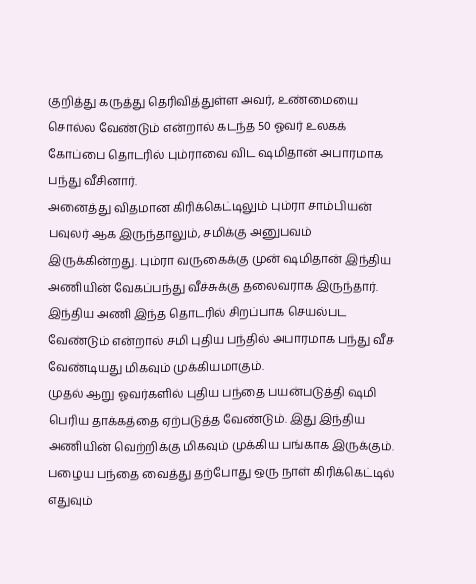குறித்து கருத்து தெரிவித்துள்ள அவர், உண்மையை சொல்ல வேண்டும் என்றால் கடந்த 50 ஓவர் உலகக் கோப்பை தொடரில் பும்ராவை விட ஷமிதான் அபாரமாக பந்து வீசினார்.
அனைத்து விதமான கிரிக்கெட்டிலும் பும்ரா சாம்பியன் பவுலர் ஆக இருந்தாலும், சமிக்கு அனுபவம் இருக்கின்றது. பும்ரா வருகைக்கு முன் ஷமிதான் இந்திய அணியின் வேகப்பந்து வீச்சுக்கு தலைவராக இருந்தார். இந்திய அணி இந்த தொடரில் சிறப்பாக செயல்பட வேண்டும் என்றால் சமி புதிய பந்தில் அபாரமாக பந்து வீச வேண்டியது மிகவும் முக்கியமாகும்.
முதல் ஆறு ஓவர்களில் புதிய பந்தை பயன்படுத்தி ஷமி பெரிய தாக்கத்தை ஏற்படுத்த வேண்டும். இது இந்திய அணியின் வெற்றிக்கு மிகவும் முக்கிய பங்காக இருக்கும். பழைய பந்தை வைத்து தற்போது ஒரு நாள் கிரிக்கெட்டில் எதுவும்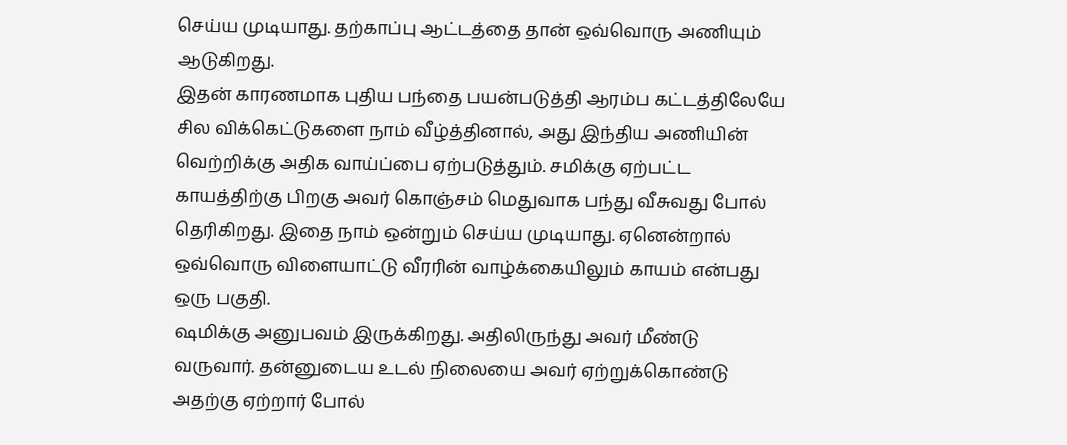செய்ய முடியாது. தற்காப்பு ஆட்டத்தை தான் ஒவ்வொரு அணியும் ஆடுகிறது.
இதன் காரணமாக புதிய பந்தை பயன்படுத்தி ஆரம்ப கட்டத்திலேயே சில விக்கெட்டுகளை நாம் வீழ்த்தினால், அது இந்திய அணியின் வெற்றிக்கு அதிக வாய்ப்பை ஏற்படுத்தும். சமிக்கு ஏற்பட்ட காயத்திற்கு பிறகு அவர் கொஞ்சம் மெதுவாக பந்து வீசுவது போல் தெரிகிறது. இதை நாம் ஒன்றும் செய்ய முடியாது. ஏனென்றால் ஒவ்வொரு விளையாட்டு வீரரின் வாழ்க்கையிலும் காயம் என்பது ஒரு பகுதி.
ஷமிக்கு அனுபவம் இருக்கிறது. அதிலிருந்து அவர் மீண்டு வருவார். தன்னுடைய உடல் நிலையை அவர் ஏற்றுக்கொண்டு அதற்கு ஏற்றார் போல்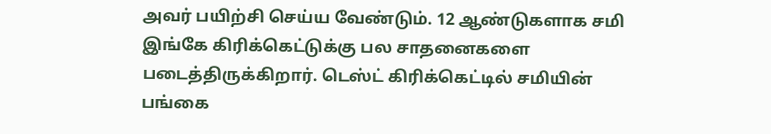அவர் பயிற்சி செய்ய வேண்டும். 12 ஆண்டுகளாக சமி இங்கே கிரிக்கெட்டுக்கு பல சாதனைகளை படைத்திருக்கிறார். டெஸ்ட் கிரிக்கெட்டில் சமியின் பங்கை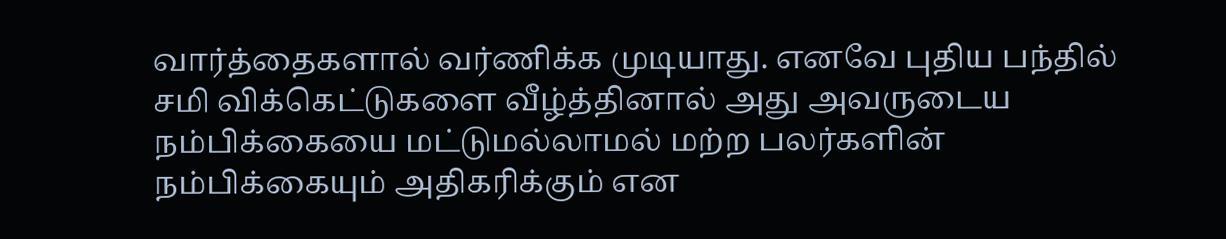வார்த்தைகளால் வர்ணிக்க முடியாது. எனவே புதிய பந்தில் சமி விக்கெட்டுகளை வீழ்த்தினால் அது அவருடைய நம்பிக்கையை மட்டுமல்லாமல் மற்ற பலர்களின் நம்பிக்கையும் அதிகரிக்கும் என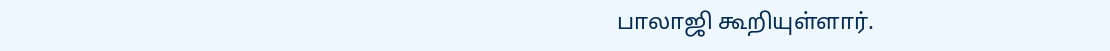பாலாஜி கூறியுள்ளார்.